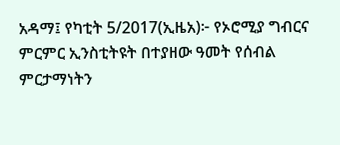አዳማ፤ የካቲት 5/2017(ኢዜአ)፦ የኦሮሚያ ግብርና ምርምር ኢንስቲትዩት በተያዘው ዓመት የሰብል ምርታማነትን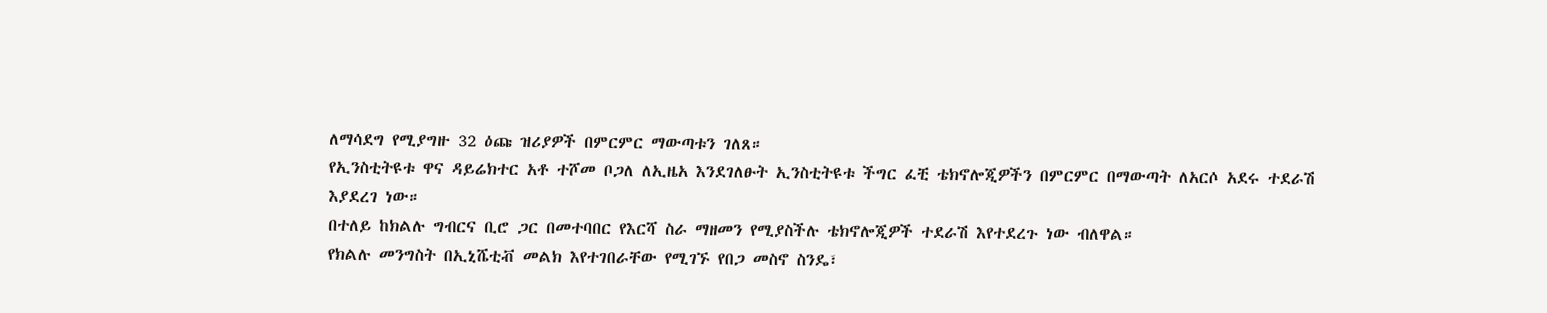ለማሳደግ የሚያግዙ 32 ዕጩ ዝሪያዎች በምርምር ማውጣቱን ገለጸ።
የኢንስቲትዩቱ ዋና ዳይሬክተር አቶ ተሾመ ቦጋለ ለኢዜአ እንደገለፁት ኢንስቲትዩቱ ችግር ፈቺ ቴክኖሎጂዎችን በምርምር በማውጣት ለአርሶ አደሩ ተደራሽ እያደረገ ነው።
በተለይ ከክልሉ ግብርና ቢሮ ጋር በመተባበር የእርሻ ስራ ማዘመን የሚያስችሉ ቴክኖሎጂዎች ተደራሽ እየተደረጉ ነው ብለዋል።
የክልሉ መንግስት በኢኒሼቲቭ መልክ እየተገበራቸው የሚገኙ የበጋ መስኖ ስንዴ፣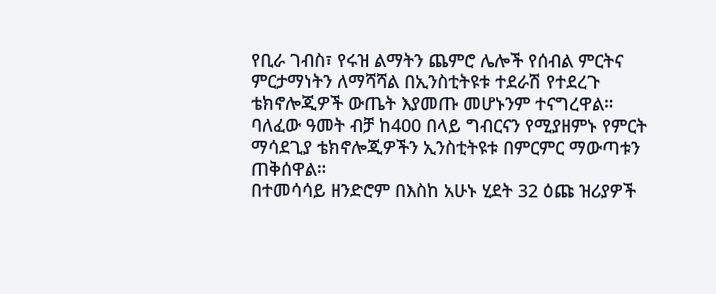የቢራ ገብስ፣ የሩዝ ልማትን ጨምሮ ሌሎች የሰብል ምርትና ምርታማነትን ለማሻሻል በኢንስቲትዩቱ ተደራሽ የተደረጉ ቴክኖሎጂዎች ውጤት እያመጡ መሆኑንም ተናግረዋል።
ባለፈው ዓመት ብቻ ከ400 በላይ ግብርናን የሚያዘምኑ የምርት ማሳደጊያ ቴክኖሎጂዎችን ኢንስቲትዩቱ በምርምር ማውጣቱን ጠቅሰዋል።
በተመሳሳይ ዘንድሮም በእስከ አሁኑ ሂደት 32 ዕጩ ዝሪያዎች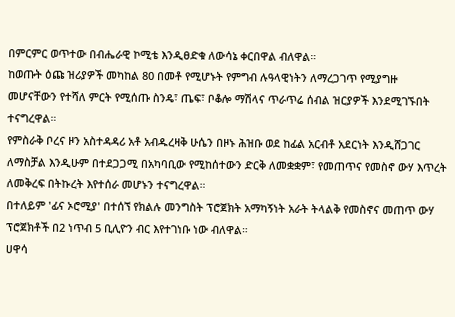በምርምር ወጥተው በብሔራዊ ኮሚቴ እንዲፀድቁ ለውሳኔ ቀርበዋል ብለዋል።
ከወጡት ዕጩ ዝሪያዎች መካከል 80 በመቶ የሚሆኑት የምግብ ሉዓላዊነትን ለማረጋገጥ የሚያግዙ መሆናቸውን የተሻለ ምርት የሚሰጡ ስንዴ፣ ጤፍ፣ ቦቆሎ ማሽላና ጥራጥሬ ሰብል ዝርያዎች እንደሚገኙበት ተናግረዋል።
የምስራቅ ቦረና ዞን አስተዳዳሪ አቶ አብዱረዛቅ ሁሴን በዞኑ ሕዝቡ ወደ ከፊል አርብቶ አደርነት እንዲሸጋገር ለማስቻል እንዲሁም በተደጋጋሚ በአካባቢው የሚከሰተውን ድርቅ ለመቋቋም፣ የመጠጥና የመስኖ ውሃ እጥረት ለመቅረፍ በትኩረት እየተሰራ መሆኑን ተናግረዋል።
በተለይም 'ፊና ኦሮሚያ' በተሰኘ የክልሉ መንግስት ፕሮጀክት አማካኝነት አራት ትላልቅ የመስኖና መጠጥ ውሃ ፕሮጀክቶች በ2 ነጥብ 5 ቢሊዮን ብር እየተገነቡ ነው ብለዋል።
ሀዋሳ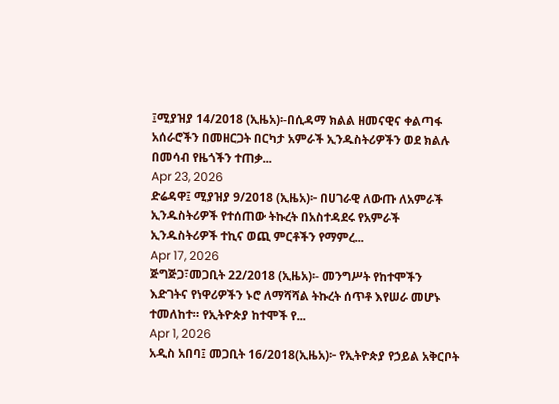፤ሚያዝያ 14/2018 (ኢዜአ)፡-በሲዳማ ክልል ዘመናዊና ቀልጣፋ አሰራሮችን በመዘርጋት በርካታ አምራች ኢንዱስትሪዎችን ወደ ክልሉ በመሳብ የዜጎችን ተጠቃ...
Apr 23, 2026
ድሬዳዋ፤ ሚያዝያ 9/2018 (ኢዜአ)፦ በሀገራዊ ለውጡ ለአምራች ኢንዱስትሪዎች የተሰጠው ትኩረት በአስተዳደሩ የአምራች ኢንዱስትሪዎች ተኪና ወጪ ምርቶችን የማምረ...
Apr 17, 2026
ጅግጅጋ፣መጋቢት 22/2018 (ኢዜአ)፡- መንግሥት የከተሞችን እድገትና የነዋሪዎችን ኑሮ ለማሻሻል ትኩረት ሰጥቶ እየሠራ መሆኑ ተመለከተ። የኢትዮጵያ ከተሞች የ...
Apr 1, 2026
አዲስ አበባ፤ መጋቢት 16/2018(ኢዜአ)፦ የኢትዮጵያ የኃይል አቅርቦት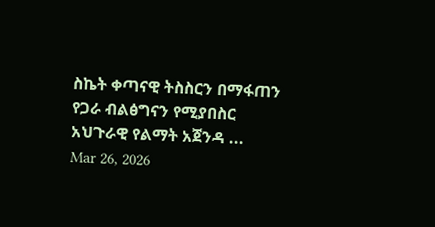ስኬት ቀጣናዊ ትስስርን በማፋጠን የጋራ ብልፅግናን የሚያበስር አህጉራዊ የልማት አጀንዳ ...
Mar 26, 2026